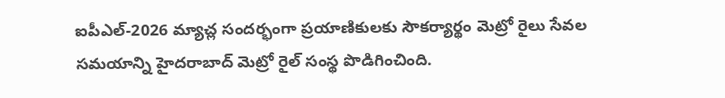ఐపీఎల్-2026 మ్యాచ్ల సందర్భంగా ప్రయాణికులకు సౌకర్యార్థం మెట్రో రైలు సేవల సమయాన్ని హైదరాబాద్ మెట్రో రైల్ సంస్థ పొడిగించింది.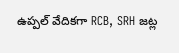ఉప్పల్ వేదికగా RCB, SRH జట్ల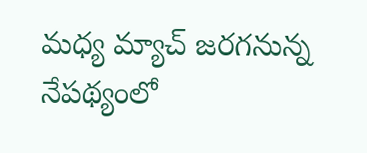మధ్య మ్యాచ్ జరగనున్న నేపథ్యంలో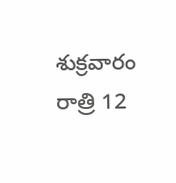శుక్రవారం రాత్రి 12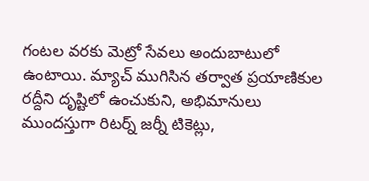గంటల వరకు మెట్రో సేవలు అందుబాటులో ఉంటాయి. మ్యాచ్ ముగిసిన తర్వాత ప్రయాణికుల రద్దీని దృష్టిలో ఉంచుకుని, అభిమానులు ముందస్తుగా రిటర్న్ జర్నీ టికెట్లు,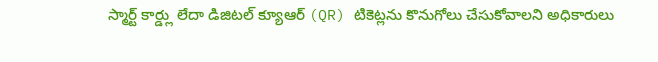స్మార్ట్ కార్డ్లు లేదా డిజిటల్ క్యూఆర్ (QR) టికెట్లను కొనుగోలు చేసుకోవాలని అధికారులు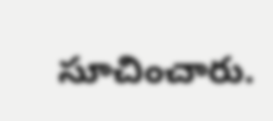సూచించారు.